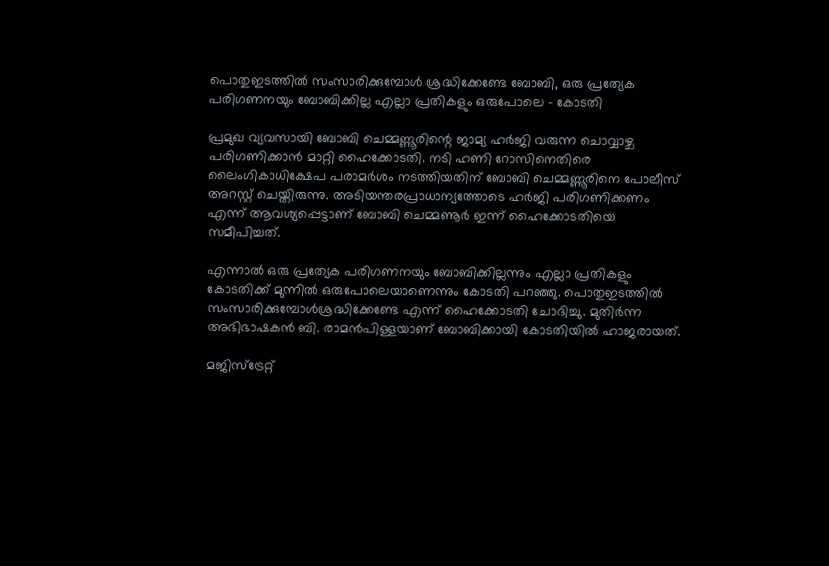പൊതുഇടത്തില്‍ സംസാരിക്കുമ്പോള്‍ ശ്രദ്ധിക്കേണ്ടേ ബോബി, ഒരു പ്രത്യേക പരിഗണനയും ബോബിക്കില്ല എല്ലാ പ്രതികളും ഒരുപോലെ – കോടതി

പ്രമുഖ വ്യവസായി ബോബി ചെമ്മണ്ണൂരിന്റെ ജാമ്യ ഹര്‍ജി വരുന്ന ചൊവ്വാഴ്ച പരിഗണിക്കാന്‍ മാറ്റി ഹൈക്കോടതി. നടി ഹണി റോസിനെതിരെ ലൈംഗികാധിക്ഷേപ പരാമര്‍ശം നടത്തിയതിന് ബോബി ചെമ്മണ്ണൂരിനെ പോലീസ് അറസ്റ്റ് ചെയ്തിരുന്നു. അടിയന്തരപ്രാധാന്യത്തോടെ ഹര്‍ജി പരിഗണിക്കണം എന്ന് ആവശ്യപ്പെട്ടാണ് ബോബി ചെമ്മണൂര്‍ ഇന്ന് ഹൈക്കോടതിയെ സമീപിച്ചത്.

എന്നാൽ ഒരു പ്രത്യേക പരിഗണനയും ബോബിക്കില്ലന്നും എല്ലാ പ്രതികളും കോടതിക്ക് മുന്നിൽ ഒരുപോലെയാണെന്നും കോടതി പറഞ്ഞു. പൊതുഇടത്തില്‍ സംസാരിക്കുമ്പോള്‍ശ്രദ്ധിക്കേണ്ടേ എന്ന് ഹൈക്കോടതി ചോദിച്ചു. മുതിര്‍ന്ന അഭിഭാഷകന്‍ ബി. രാമന്‍പിള്ളയാണ് ബോബിക്കായി കോടതിയില്‍ ഹാജരായത്.

മജിസ്‌ട്രേറ്റ്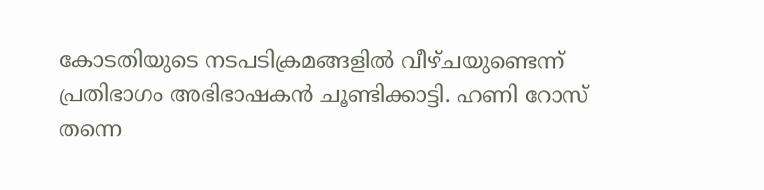കോടതിയുടെ നടപടിക്രമങ്ങളില്‍ വീഴ്ചയുണ്ടെന്ന് പ്രതിഭാഗം അഭിഭാഷകന്‍ ചൂണ്ടിക്കാട്ടി. ഹണി റോസ് തന്നെ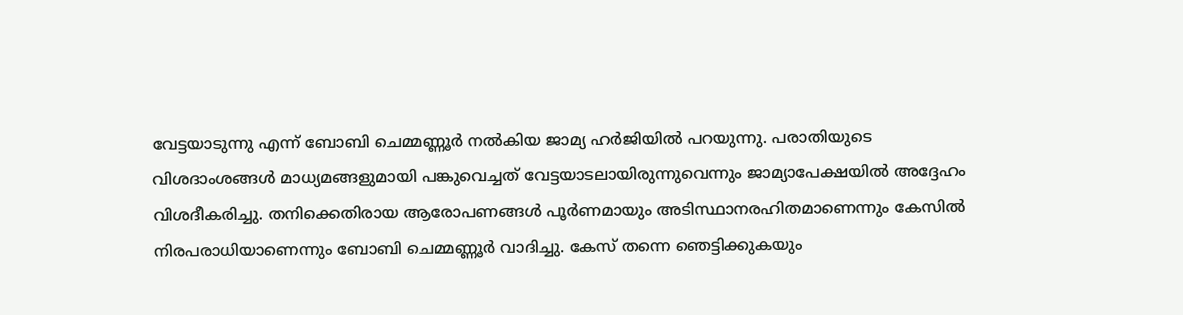വേട്ടയാടുന്നു എന്ന് ബോബി ചെമ്മണ്ണൂര്‍ നൽകിയ ജാമ്യ ഹര്‍ജിയില്‍ പറയുന്നു. പരാതിയുടെ വിശദാംശങ്ങള്‍ മാധ്യമങ്ങളുമായി പങ്കുവെച്ചത് വേട്ടയാടലായിരുന്നുവെന്നും ജാമ്യാപേക്ഷയില്‍ അദ്ദേഹം വിശദീകരിച്ചു. തനിക്കെതിരായ ആരോപണങ്ങള്‍ പൂര്‍ണമായും അടിസ്ഥാനരഹിതമാണെന്നും കേസില്‍ നിരപരാധിയാണെന്നും ബോബി ചെമ്മണ്ണൂര്‍ വാദിച്ചു. കേസ് തന്നെ ഞെട്ടിക്കുകയും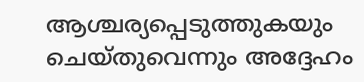ആശ്ചര്യപ്പെടുത്തുകയും ചെയ്തുവെന്നും അദ്ദേഹം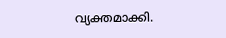വ്യക്തമാക്കി.